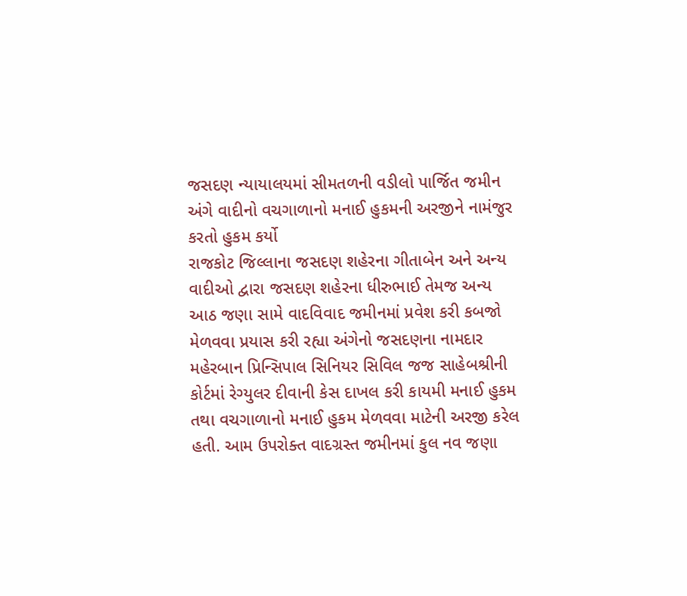જસદણ ન્યાયાલયમાં સીમતળની વડીલો પાર્જિત જમીન અંગે વાદીનો વચગાળાનો મનાઈ હુકમની અરજીને નામંજુર કરતો હુકમ કર્યો
રાજકોટ જિલ્લાના જસદણ શહેરના ગીતાબેન અને અન્ય વાદીઓ દ્વારા જસદણ શહેરના ધીરુભાઈ તેમજ અન્ય આઠ જણા સામે વાદવિવાદ જમીનમાં પ્રવેશ કરી કબજો મેળવવા પ્રયાસ કરી રહ્યા અંગેનો જસદણના નામદાર મહેરબાન પ્રિન્સિપાલ સિનિયર સિવિલ જજ સાહેબશ્રીની કોર્ટમાં રેગ્યુલર દીવાની કેસ દાખલ કરી કાયમી મનાઈ હુકમ તથા વચગાળાનો મનાઈ હુકમ મેળવવા માટેની અરજી કરેલ હતી. આમ ઉપરોક્ત વાદગ્રસ્ત જમીનમાં કુલ નવ જણા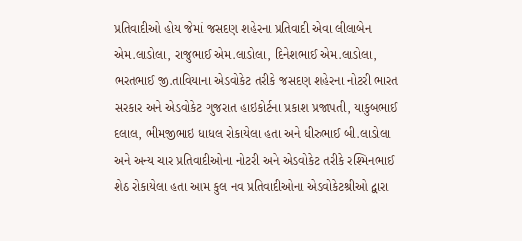પ્રતિવાદીઓ હોય જેમાં જસદણ શહેરના પ્રતિવાદી એવા લીલાબેન એમ.લાડોલા, રાજુભાઈ એમ.લાડોલા, દિનેશભાઈ એમ.લાડોલા, ભરતભાઈ જી.તાવિયાના એડવોકેટ તરીકે જસદણ શહેરના નોટરી ભારત સરકાર અને એડવોકેટ ગુજરાત હાઇકોર્ટના પ્રકાશ પ્રજાપતી, યાકુબભાઈ દલાલ, ભીમજીભાઇ ધાધલ રોકાયેલા હતા અને ધીરુભાઈ બી.લાડોલા અને અન્ય ચાર પ્રતિવાદીઓના નોટરી અને એડવોકેટ તરીકે રશ્મિનભાઈ શેઠ રોકાયેલા હતા આમ કુલ નવ પ્રતિવાદીઓના એડવોકેટશ્રીઓ દ્વારા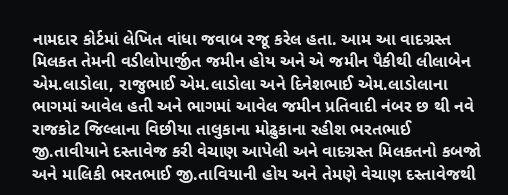નામદાર કોર્ટમાં લેખિત વાંધા જવાબ રજૂ કરેલ હતા. આમ આ વાદગ્રસ્ત મિલકત તેમની વડીલોપાર્જીત જમીન હોય અને એ જમીન પૈકીથી લીલાબેન એમ.લાડોલા, રાજુભાઈ એમ.લાડોલા અને દિનેશભાઈ એમ.લાડોલાના ભાગમાં આવેલ હતી અને ભાગમાં આવેલ જમીન પ્રતિવાદી નંબર છ થી નવે રાજકોટ જિલ્લાના વિછીયા તાલુકાના મોઢુકાના રહીશ ભરતભાઈ જી.તાવીયાને દસ્તાવેજ કરી વેચાણ આપેલી અને વાદગ્રસ્ત મિલકતનો કબજો અને માલિકી ભરતભાઈ જી.તાવિયાની હોય અને તેમણે વેચાણ દસ્તાવેજથી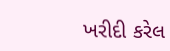ખરીદી કરેલ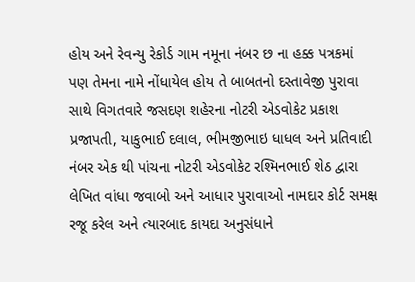હોય અને રેવન્યુ રેકોર્ડ ગામ નમૂના નંબર છ ના હક્ક પત્રકમાં પણ તેમના નામે નોંધાયેલ હોય તે બાબતનો દસ્તાવેજી પુરાવા સાથે વિગતવારે જસદણ શહેરના નોટરી એડવોકેટ પ્રકાશ પ્રજાપતી, યાકુભાઈ દલાલ, ભીમજીભાઇ ધાધલ અને પ્રતિવાદી નંબર એક થી પાંચના નોટરી એડવોકેટ રશ્મિનભાઈ શેઠ દ્વારા લેખિત વાંધા જવાબો અને આધાર પુરાવાઓ નામદાર કોર્ટ સમક્ષ રજૂ કરેલ અને ત્યારબાદ કાયદા અનુસંધાને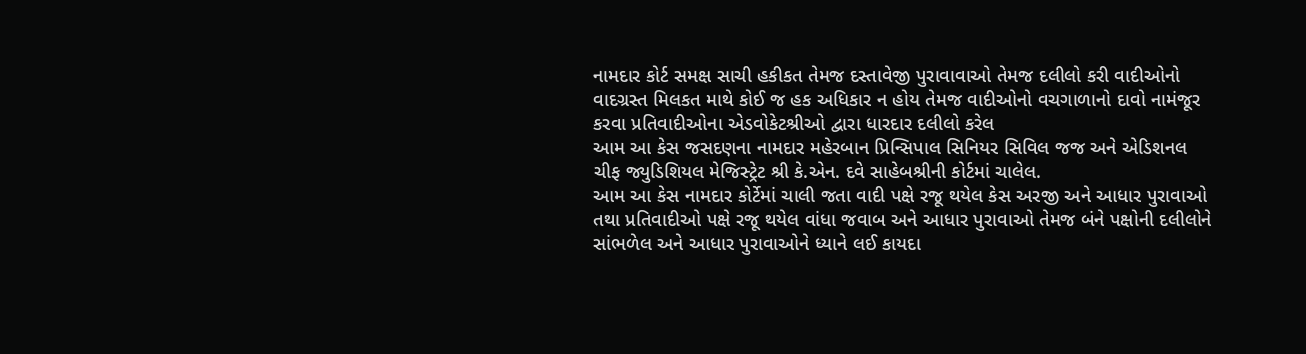નામદાર કોર્ટ સમક્ષ સાચી હકીકત તેમજ દસ્તાવેજી પુરાવાવાઓ તેમજ દલીલો કરી વાદીઓનો વાદગ્રસ્ત મિલકત માથે કોઈ જ હક અધિકાર ન હોય તેમજ વાદીઓનો વચગાળાનો દાવો નામંજૂર કરવા પ્રતિવાદીઓના એડવોકેટશ્રીઓ દ્વારા ધારદાર દલીલો કરેલ
આમ આ કેસ જસદણના નામદાર મહેરબાન પ્રિન્સિપાલ સિનિયર સિવિલ જજ અને એડિશનલ ચીફ જ્યુડિશિયલ મેજિસ્ટ્રેટ શ્રી કે.એન. દવે સાહેબશ્રીની કોર્ટમાં ચાલેલ.
આમ આ કેસ નામદાર કોર્ટેમાં ચાલી જતા વાદી પક્ષે રજૂ થયેલ કેસ અરજી અને આધાર પુરાવાઓ તથા પ્રતિવાદીઓ પક્ષે રજૂ થયેલ વાંધા જવાબ અને આધાર પુરાવાઓ તેમજ બંને પક્ષોની દલીલોને સાંભળેલ અને આધાર પુરાવાઓને ધ્યાને લઈ કાયદા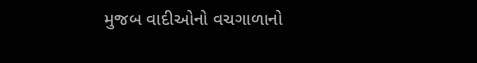મુજબ વાદીઓનો વચગાળાનો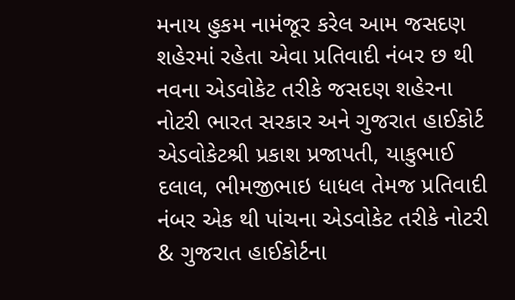મનાય હુકમ નામંજૂર કરેલ આમ જસદણ શહેરમાં રહેતા એવા પ્રતિવાદી નંબર છ થી નવના એડવોકેટ તરીકે જસદણ શહેરના નોટરી ભારત સરકાર અને ગુજરાત હાઈકોર્ટ એડવોકેટશ્રી પ્રકાશ પ્રજાપતી, યાકુભાઈ દલાલ, ભીમજીભાઇ ધાધલ તેમજ પ્રતિવાદી નંબર એક થી પાંચના એડવોકેટ તરીકે નોટરી & ગુજરાત હાઈકોર્ટના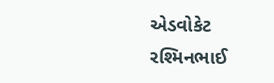એડવોકેટ રશ્મિનભાઈ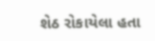શેઠ રોકાયેલા હતા